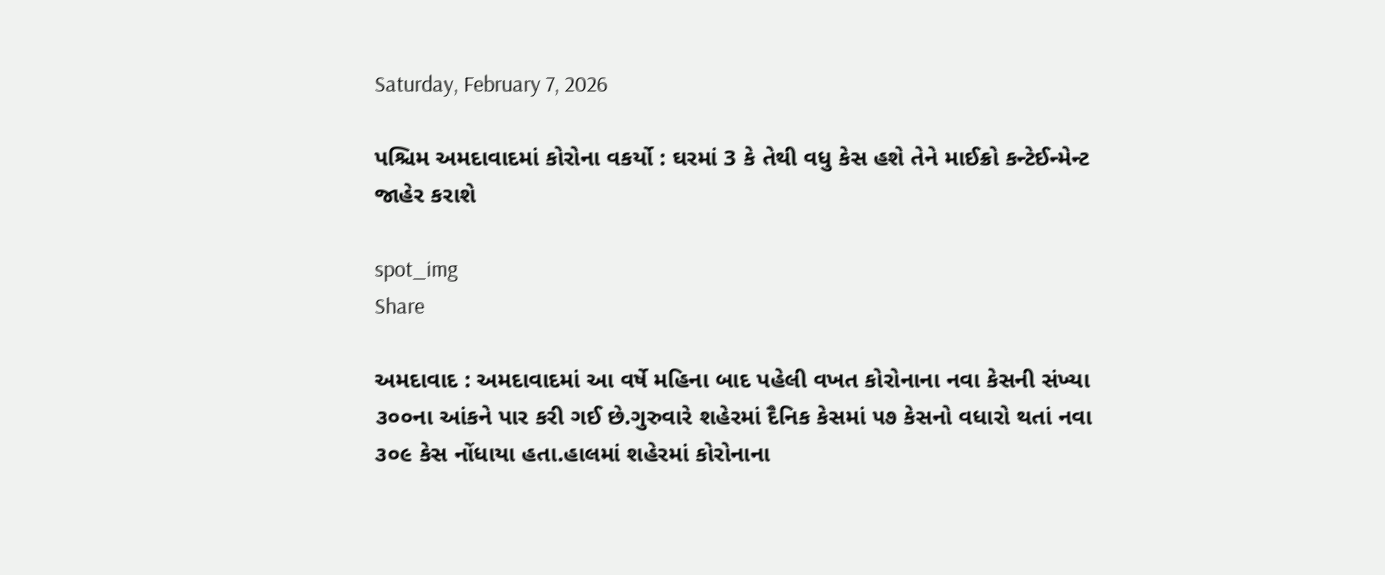Saturday, February 7, 2026

પશ્ચિમ અમદાવાદમાં કોરોના વકર્યો : ઘરમાં 3 કે તેથી વધુ કેસ હશે તેને માઈક્રો કન્ટેઈન્મેન્ટ જાહેર કરાશે

spot_img
Share

અમદાવાદ : અમદાવાદમાં આ વર્ષે મહિના બાદ પહેલી વખત કોરોનાના નવા કેસની સંખ્યા ૩૦૦ના આંકને પાર કરી ગઈ છે.ગુરુવારે શહેરમાં દૈનિક કેસમાં ૫૭ કેસનો વધારો થતાં નવા ૩૦૯ કેસ નોંધાયા હતા.હાલમાં શહેરમાં કોરોનાના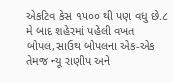એકટિવ કેસ ૧૫૦૦ થી પણ વધુ છે.૮ મે બાદ શહેરમાં પહેલી વખત બોપલ,સાઉથ બોપલના એક-એક તેમજ ન્યૂ રાણીપ અને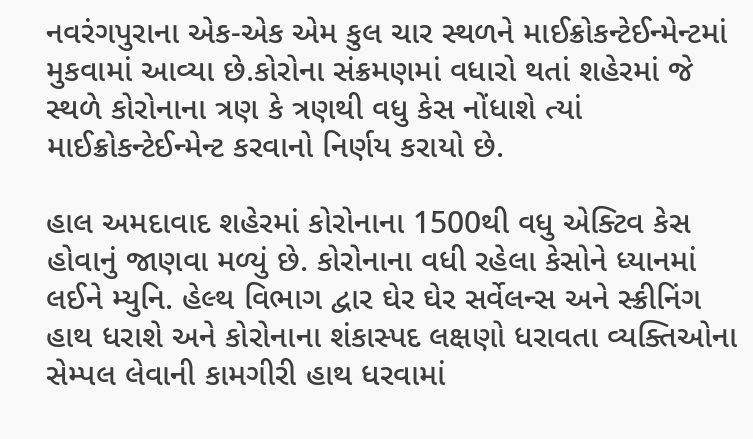નવરંગપુરાના એક-એક એમ કુલ ચાર સ્થળને માઈક્રોકન્ટેઈન્મેન્ટમાં મુકવામાં આવ્યા છે.કોરોના સંક્રમણમાં વધારો થતાં શહેરમાં જે સ્થળે કોરોનાના ત્રણ કે ત્રણથી વધુ કેસ નોંધાશે ત્યાં માઈક્રોકન્ટેઈન્મેન્ટ કરવાનો નિર્ણય કરાયો છે.

હાલ અમદાવાદ શહેરમાં કોરોનાના 1500થી વધુ એક્ટિવ કેસ હોવાનું જાણવા મળ્યું છે. કોરોનાના વધી રહેલા કેસોને ધ્યાનમાં લઈને મ્યુનિ. હેલ્થ વિભાગ દ્વાર ઘેર ઘેર સર્વેલન્સ અને સ્ક્રીનિંગ હાથ ધરાશે અને કોરોનાના શંકાસ્પદ લક્ષણો ધરાવતા વ્યક્તિઓના સેમ્પલ લેવાની કામગીરી હાથ ધરવામાં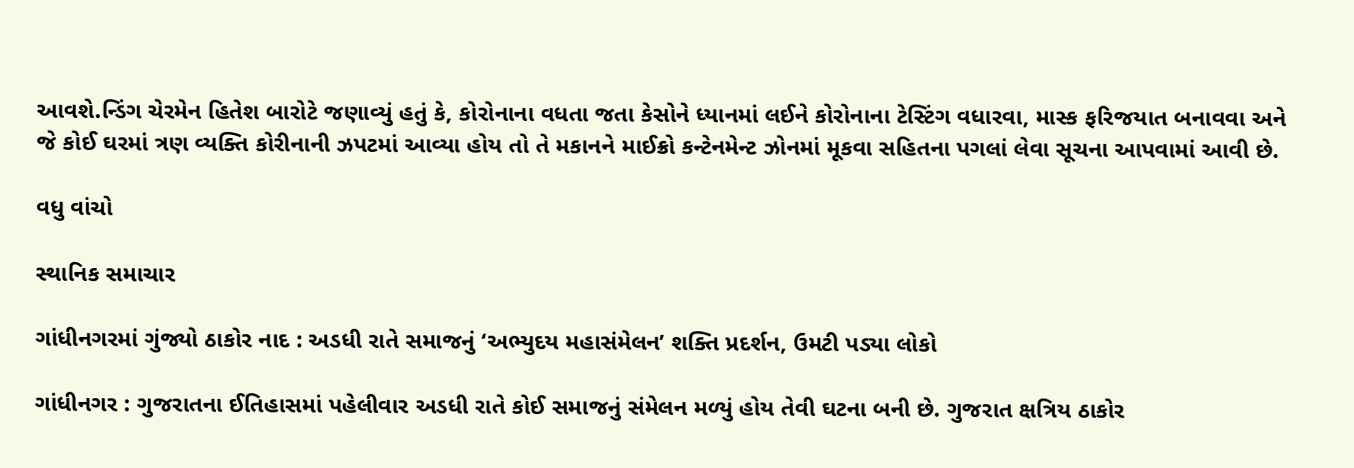આવશે.ન્ડિંગ ચેરમેન હિતેશ બારોટે જણાવ્યું હતું કે, કોરોનાના વધતા જતા કેસોને ધ્યાનમાં લઈને કોરોનાના ટેસ્ટિંગ વધારવા, માસ્ક ફરિજયાત બનાવવા અને જે કોઈ ઘરમાં ત્રણ વ્યક્તિ કોરીનાની ઝપટમાં આવ્યા હોય તો તે મકાનને માઈક્રો કન્ટેનમેન્ટ ઝોનમાં મૂકવા સહિતના પગલાં લેવા સૂચના આપવામાં આવી છે.

વધુ વાંચો

સ્થાનિક સમાચાર

ગાંધીનગરમાં ગુંજ્યો ઠાકોર નાદ : અડધી રાતે સમાજનું ‘અભ્યુદય મહાસંમેલન’ શક્તિ પ્રદર્શન, ઉમટી પડ્યા લોકો

ગાંધીનગર : ગુજરાતના ઈતિહાસમાં પહેલીવાર અડધી રાતે કોઈ સમાજનું સંમેલન મળ્યું હોય તેવી ઘટના બની છે. ગુજરાત ક્ષત્રિય ઠાકોર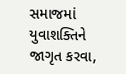સમાજમાં યુવાશક્તિને જાગૃત કરવા,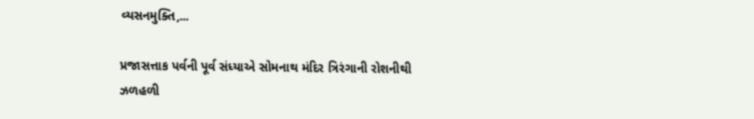વ્યસનમુક્તિ,...

પ્રજાસત્તાક પર્વની પૂર્વ સંધ્યાએ સોમનાથ મંદિર ત્રિરંગાની રોશનીથી ઝળહળી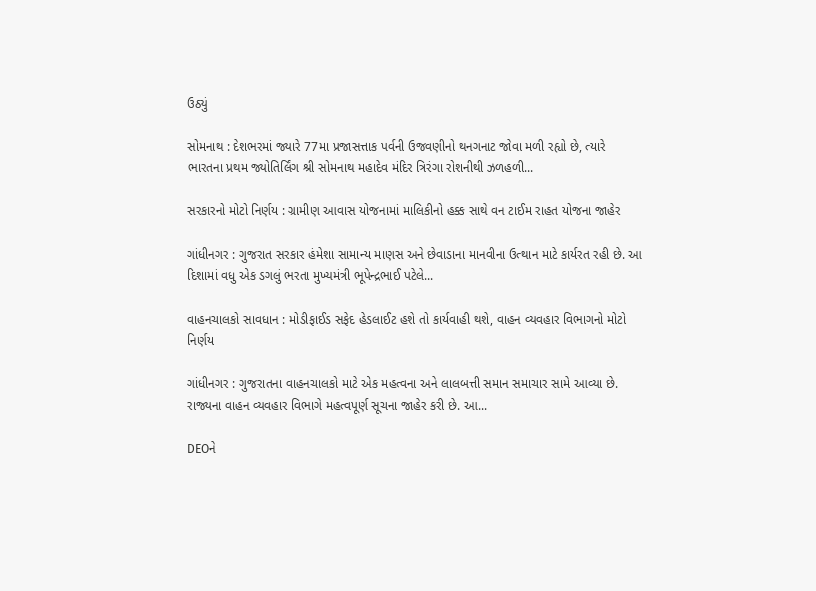ઉઠ્યું

સોમનાથ : દેશભરમાં જ્યારે 77મા પ્રજાસત્તાક પર્વની ઉજવણીનો થનગનાટ જોવા મળી રહ્યો છે, ત્યારે ભારતના પ્રથમ જ્યોતિર્લિંગ શ્રી સોમનાથ મહાદેવ મંદિર ત્રિરંગા રોશનીથી ઝળહળી...

સરકારનો મોટો નિર્ણય : ગ્રામીણ આવાસ યોજનામાં માલિકીનો હક્ક સાથે વન ટાઈમ રાહત યોજના જાહેર

ગાંધીનગર : ગુજરાત સરકાર હંમેશા સામાન્ય માણસ અને છેવાડાના માનવીના ઉત્થાન માટે કાર્યરત રહી છે. આ દિશામાં વધુ એક ડગલું ભરતા મુખ્યમંત્રી ભૂપેન્દ્રભાઈ પટેલે...

વાહનચાલકો સાવધાન : મોડીફાઈડ સફેદ હેડલાઈટ હશે તો કાર્યવાહી થશે, વાહન વ્યવહાર વિભાગનો મોટો નિર્ણય

ગાંધીનગર : ગુજરાતના વાહનચાલકો માટે એક મહત્વના અને લાલબત્તી સમાન સમાચાર સામે આવ્યા છે. રાજ્યના વાહન વ્યવહાર વિભાગે મહત્વપૂર્ણ સૂચના જાહેર કરી છે. આ...

DEOને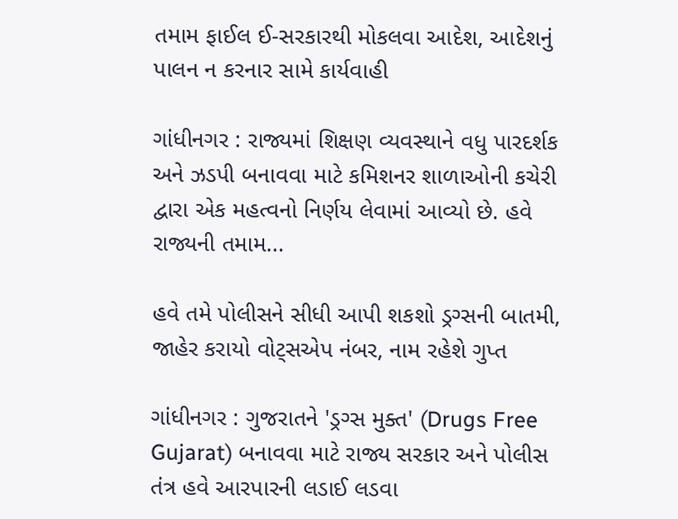તમામ ફાઈલ ઈ-સરકારથી મોકલવા આદેશ, આદેશનું પાલન ન કરનાર સામે કાર્યવાહી

ગાંધીનગર : રાજ્યમાં શિક્ષણ વ્યવસ્થાને વધુ પારદર્શક અને ઝડપી બનાવવા માટે કમિશનર શાળાઓની કચેરી દ્વારા એક મહત્વનો નિર્ણય લેવામાં આવ્યો છે. હવે રાજ્યની તમામ...

હવે તમે પોલીસને સીધી આપી શકશો ડ્રગ્સની બાતમી, જાહેર કરાયો વોટ્સએપ નંબર, નામ રહેશે ગુપ્ત

ગાંધીનગર : ગુજરાતને 'ડ્રગ્સ મુક્ત' (Drugs Free Gujarat) બનાવવા માટે રાજ્ય સરકાર અને પોલીસ તંત્ર હવે આરપારની લડાઈ લડવા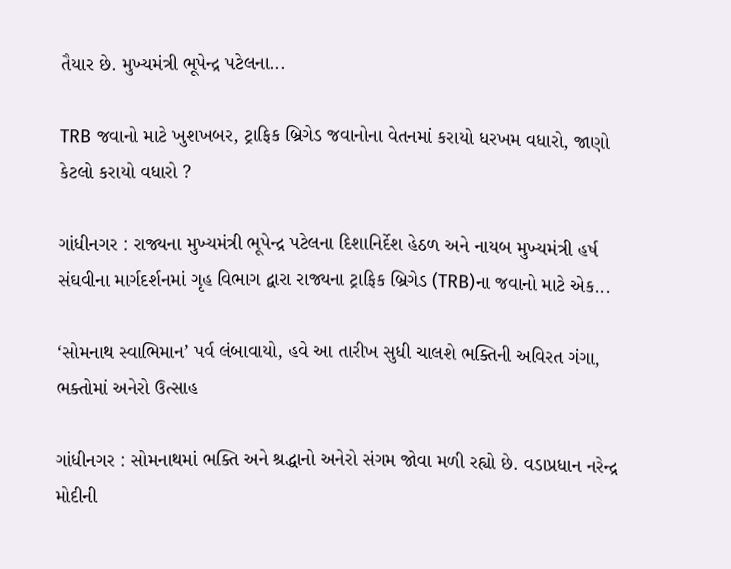તૈયાર છે. મુખ્યમંત્રી ભૂપેન્દ્ર પટેલના...

TRB જવાનો માટે ખુશખબર, ટ્રાફિક બ્રિગેડ જવાનોના વેતનમાં કરાયો ધરખમ વધારો, જાણો કેટલો કરાયો વધારો ?

ગાંધીનગર : રાજ્યના મુખ્યમંત્રી ભૂપેન્દ્ર પટેલના દિશાનિર્દેશ હેઠળ અને નાયબ મુખ્યમંત્રી હર્ષ સંઘવીના માર્ગદર્શનમાં ગૃહ વિભાગ દ્વારા રાજ્યના ટ્રાફિક બ્રિગેડ (TRB)ના જવાનો માટે એક...

‘સોમનાથ સ્વાભિમાન’ પર્વ લંબાવાયો, હવે આ તારીખ સુધી ચાલશે ભક્તિની અવિરત ગંગા, ભક્તોમાં અનેરો ઉત્સાહ

ગાંધીનગર : સોમનાથમાં ભક્તિ અને શ્રદ્ધાનો અનેરો સંગમ જોવા મળી રહ્યો છે. વડાપ્રધાન નરેન્દ્ર મોદીની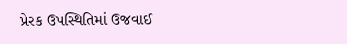પ્રેરક ઉપસ્થિતિમાં ઉજવાઈ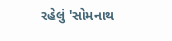રહેલું 'સોમનાથ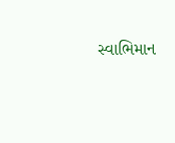સ્વાભિમાન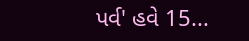પર્વ' હવે 15...